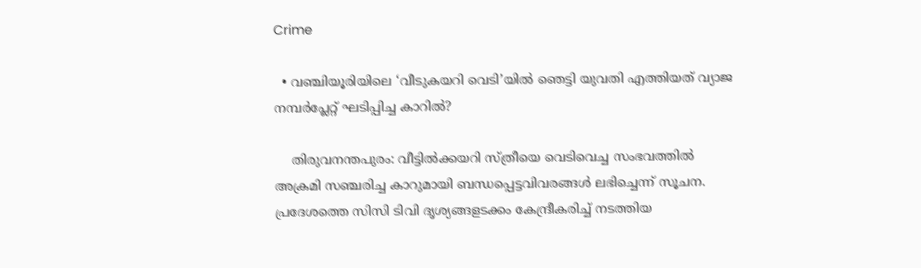Crime

  • വഞ്ചിയൂരിയിലെ ‘വീടുകയറി വെടി’യില്‍ ഞെട്ടി യുവതി എത്തിയത് വ്യാജ നമ്പര്‍പ്ലേറ്റ് ഘടിപ്പിച്ച കാറില്‍?

    തിരുവനന്തപുരം: വീട്ടില്‍ക്കയറി സ്ത്രീയെ വെടിവെച്ച സംഭവത്തില്‍ അക്രമി സഞ്ചരിച്ച കാറുമായി ബന്ധപ്പെട്ടവിവരങ്ങള്‍ ലഭിച്ചെന്ന് സൂചന. പ്രദേശത്തെ സിസി ടിവി ദൃശ്യങ്ങളടക്കം കേന്ദ്രീകരിച്ച് നടത്തിയ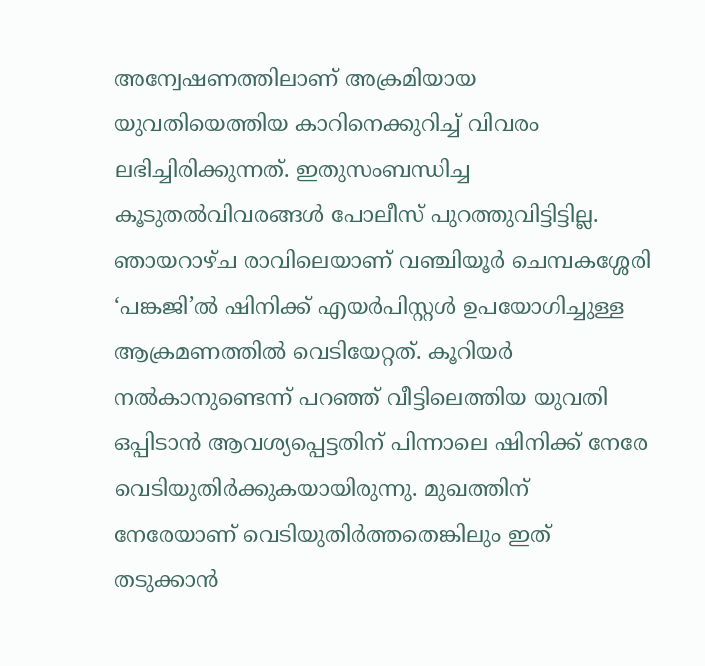അന്വേഷണത്തിലാണ് അക്രമിയായ യുവതിയെത്തിയ കാറിനെക്കുറിച്ച് വിവരം ലഭിച്ചിരിക്കുന്നത്. ഇതുസംബന്ധിച്ച കൂടുതല്‍വിവരങ്ങള്‍ പോലീസ് പുറത്തുവിട്ടിട്ടില്ല. ഞായറാഴ്ച രാവിലെയാണ് വഞ്ചിയൂര്‍ ചെമ്പകശ്ശേരി ‘പങ്കജി’ല്‍ ഷിനിക്ക് എയര്‍പിസ്റ്റള്‍ ഉപയോഗിച്ചുള്ള ആക്രമണത്തില്‍ വെടിയേറ്റത്. കൂറിയര്‍ നല്‍കാനുണ്ടെന്ന് പറഞ്ഞ് വീട്ടിലെത്തിയ യുവതി ഒപ്പിടാന്‍ ആവശ്യപ്പെട്ടതിന് പിന്നാലെ ഷിനിക്ക് നേരേ വെടിയുതിര്‍ക്കുകയായിരുന്നു. മുഖത്തിന് നേരേയാണ് വെടിയുതിര്‍ത്തതെങ്കിലും ഇത് തടുക്കാന്‍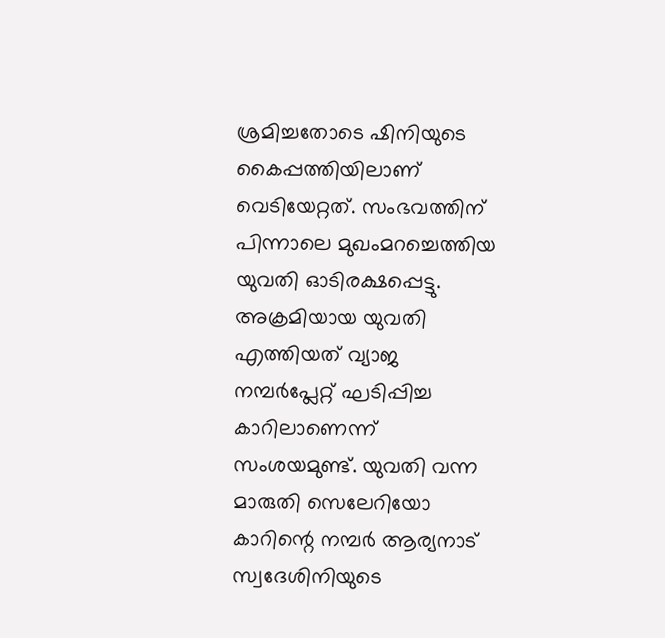ശ്രമിച്ചതോടെ ഷിനിയുടെ കൈപ്പത്തിയിലാണ് വെടിയേറ്റത്. സംഭവത്തിന് പിന്നാലെ മുഖംമറച്ചെത്തിയ യുവതി ഓടിരക്ഷപ്പെട്ടു. അക്രമിയായ യുവതി എത്തിയത് വ്യാജ നമ്പര്‍പ്ലേറ്റ് ഘടിപ്പിച്ച കാറിലാണെന്ന് സംശയമുണ്ട്. യുവതി വന്ന മാരുതി സെലേറിയോ കാറിന്റെ നമ്പര്‍ ആര്യനാട് സ്വദേശിനിയുടെ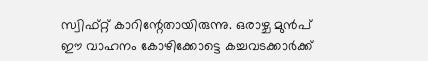സ്വിഫ്റ്റ് കാറിന്റേതായിരുന്നു. ഒരാഴ്ച മുന്‍പ് ഈ വാഹനം കോഴിക്കോട്ടെ കച്ചവടക്കാര്‍ക്ക്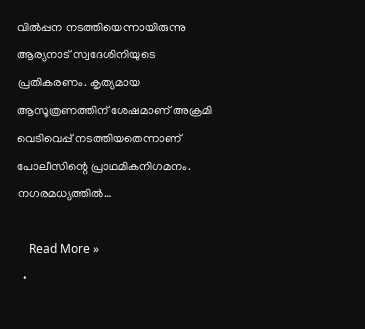വില്‍പ്പന നടത്തിയെന്നായിരുന്നു ആര്യനാട് സ്വദേശിനിയുടെ പ്രതികരണം. കൃത്യമായ ആസൂത്രണത്തിന് ശേഷമാണ് അക്രമി വെടിവെപ്പ് നടത്തിയതെന്നാണ് പോലീസിന്റെ പ്രാഥമികനിഗമനം. നഗരമധ്യത്തില്‍…

    Read More »
  •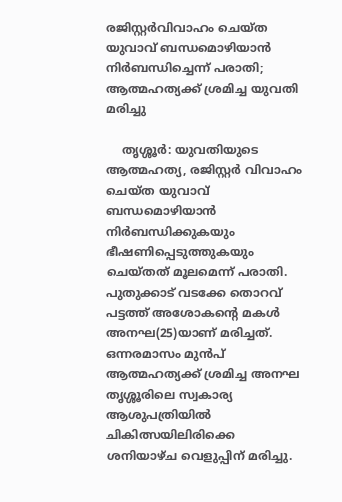രജിസ്റ്റര്‍വിവാഹം ചെയ്ത യുവാവ് ബന്ധമൊഴിയാന്‍ നിര്‍ബന്ധിച്ചെന്ന് പരാതി; ആത്മഹത്യക്ക് ശ്രമിച്ച യുവതി മരിച്ചു

    തൃശ്ശൂര്‍: യുവതിയുടെ ആത്മഹത്യ, രജിസ്റ്റര്‍ വിവാഹം ചെയ്ത യുവാവ് ബന്ധമൊഴിയാന്‍ നിര്‍ബന്ധിക്കുകയും ഭീഷണിപ്പെടുത്തുകയും ചെയ്തത് മൂലമെന്ന് പരാതി. പുതുക്കാട് വടക്കേ തൊറവ് പട്ടത്ത് അശോകന്റെ മകള്‍ അനഘ(25)യാണ് മരിച്ചത്. ഒന്നരമാസം മുന്‍പ് ആത്മഹത്യക്ക് ശ്രമിച്ച അനഘ തൃശ്ശൂരിലെ സ്വകാര്യ ആശുപത്രിയില്‍ ചികിത്സയിലിരിക്കെ ശനിയാഴ്ച വെളുപ്പിന് മരിച്ചു.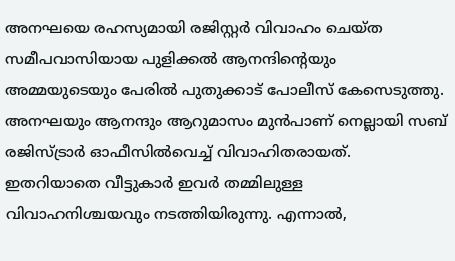അനഘയെ രഹസ്യമായി രജിസ്റ്റര്‍ വിവാഹം ചെയ്ത സമീപവാസിയായ പുളിക്കല്‍ ആനന്ദിന്റെയും അമ്മയുടെയും പേരില്‍ പുതുക്കാട് പോലീസ് കേസെടുത്തു. അനഘയും ആനന്ദും ആറുമാസം മുന്‍പാണ് നെല്ലായി സബ് രജിസ്ട്രാര്‍ ഓഫീസില്‍വെച്ച് വിവാഹിതരായത്. ഇതറിയാതെ വീട്ടുകാര്‍ ഇവര്‍ തമ്മിലുള്ള വിവാഹനിശ്ചയവും നടത്തിയിരുന്നു. എന്നാല്‍,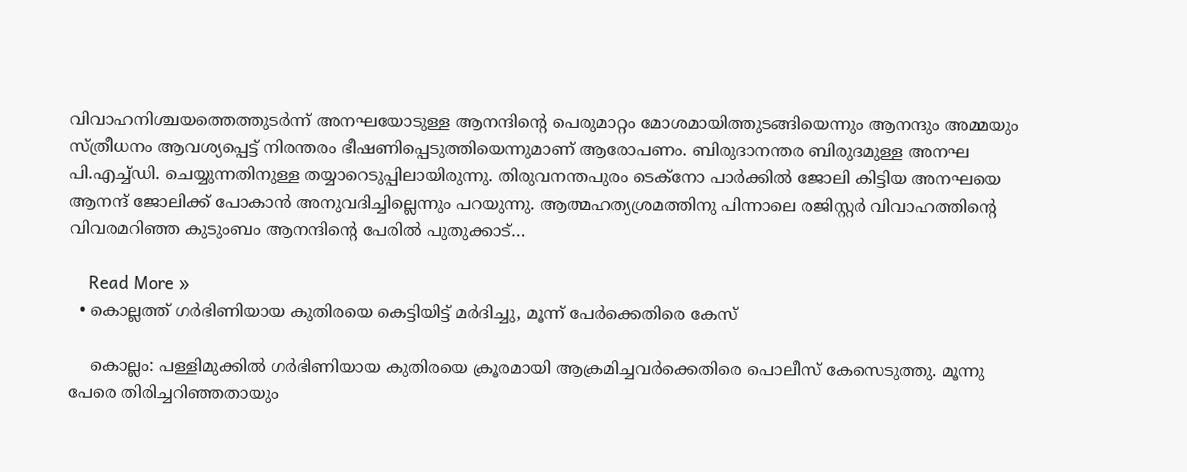വിവാഹനിശ്ചയത്തെത്തുടര്‍ന്ന് അനഘയോടുള്ള ആനന്ദിന്റെ പെരുമാറ്റം മോശമായിത്തുടങ്ങിയെന്നും ആനന്ദും അമ്മയും സ്ത്രീധനം ആവശ്യപ്പെട്ട് നിരന്തരം ഭീഷണിപ്പെടുത്തിയെന്നുമാണ് ആരോപണം. ബിരുദാനന്തര ബിരുദമുള്ള അനഘ പി.എച്ച്ഡി. ചെയ്യുന്നതിനുള്ള തയ്യാറെടുപ്പിലായിരുന്നു. തിരുവനന്തപുരം ടെക്‌നോ പാര്‍ക്കില്‍ ജോലി കിട്ടിയ അനഘയെ ആനന്ദ് ജോലിക്ക് പോകാന്‍ അനുവദിച്ചില്ലെന്നും പറയുന്നു. ആത്മഹത്യശ്രമത്തിനു പിന്നാലെ രജിസ്റ്റര്‍ വിവാഹത്തിന്റെ വിവരമറിഞ്ഞ കുടുംബം ആനന്ദിന്റെ പേരില്‍ പുതുക്കാട്…

    Read More »
  • കൊല്ലത്ത് ഗര്‍ഭിണിയായ കുതിരയെ കെട്ടിയിട്ട് മര്‍ദിച്ചു, മൂന്ന് പേര്‍ക്കെതിരെ കേസ്

    കൊല്ലം: പള്ളിമുക്കില്‍ ഗര്‍ഭിണിയായ കുതിരയെ ക്രൂരമായി ആക്രമിച്ചവര്‍ക്കെതിരെ പൊലീസ് കേസെടുത്തു. മൂന്നു പേരെ തിരിച്ചറിഞ്ഞതായും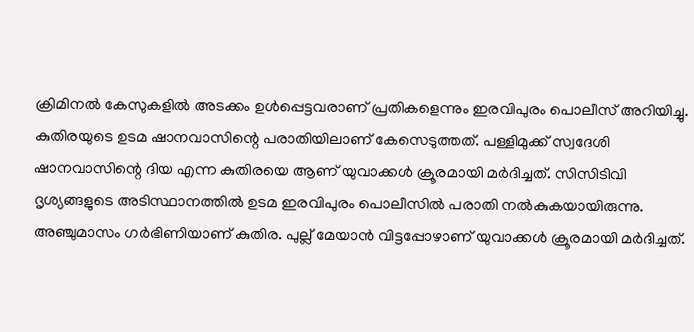ക്രിമിനല്‍ കേസുകളില്‍ അടക്കം ഉള്‍പ്പെട്ടവരാണ് പ്രതികളെന്നും ഇരവിപുരം പൊലീസ് അറിയിച്ചു. കുതിരയുടെ ഉടമ ഷാനവാസിന്റെ പരാതിയിലാണ് കേസെടുത്തത്. പള്ളിമുക്ക് സ്വദേശി ഷാനവാസിന്റെ ദിയ എന്ന കുതിരയെ ആണ് യുവാക്കള്‍ ക്രൂരമായി മര്‍ദിച്ചത്. സിസിടിവി ദൃശ്യങ്ങളുടെ അടിസ്ഥാനത്തില്‍ ഉടമ ഇരവിപുരം പൊലീസില്‍ പരാതി നല്‍കുകയായിരുന്നു. അഞ്ചുമാസം ഗര്‍ഭിണിയാണ് കുതിര. പുല്ല് മേയാന്‍ വിട്ടപ്പോഴാണ് യുവാക്കള്‍ ക്രൂരമായി മര്‍ദിച്ചത്.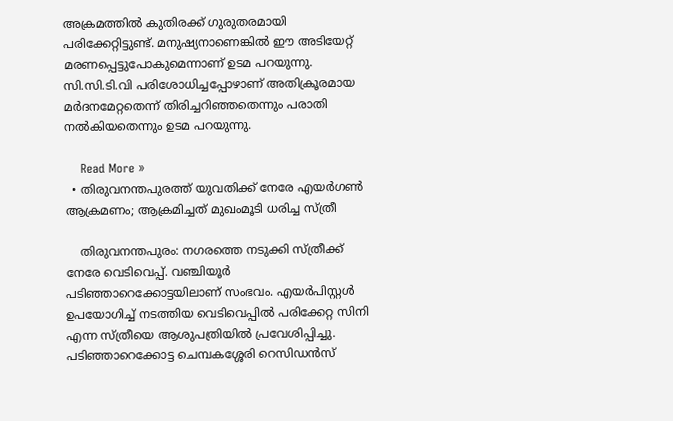അക്രമത്തില്‍ കുതിരക്ക് ഗുരുതരമായി പരിക്കേറ്റിട്ടുണ്ട്. മനുഷ്യനാണെങ്കില്‍ ഈ അടിയേറ്റ് മരണപ്പെട്ടുപോകുമെന്നാണ് ഉടമ പറയുന്നു. സി.സി.ടി.വി പരിശോധിച്ചപ്പോഴാണ് അതിക്രൂരമായ മര്‍ദനമേറ്റതെന്ന് തിരിച്ചറിഞ്ഞതെന്നും പരാതി നല്‍കിയതെന്നും ഉടമ പറയുന്നു.

    Read More »
  • തിരുവനന്തപുരത്ത് യുവതിക്ക് നേരേ എയര്‍ഗണ്‍ ആക്രമണം; ആക്രമിച്ചത് മുഖംമൂടി ധരിച്ച സ്ത്രീ

    തിരുവനന്തപുരം: നഗരത്തെ നടുക്കി സ്ത്രീക്ക് നേരേ വെടിവെപ്പ്. വഞ്ചിയൂര്‍ പടിഞ്ഞാറെക്കോട്ടയിലാണ് സംഭവം. എയര്‍പിസ്റ്റള്‍ ഉപയോഗിച്ച് നടത്തിയ വെടിവെപ്പില്‍ പരിക്കേറ്റ സിനി എന്ന സ്ത്രീയെ ആശുപത്രിയില്‍ പ്രവേശിപ്പിച്ചു. പടിഞ്ഞാറെക്കോട്ട ചെമ്പകശ്ശേരി റെസിഡന്‍സ്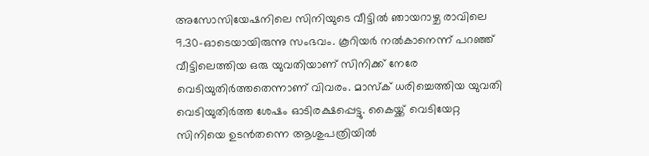അസോസിയേഷനിലെ സിനിയുടെ വീട്ടില്‍ ഞായറാഴ്ച രാവിലെ 9.30-ഓടെയായിരുന്നു സംഭവം. കൂറിയര്‍ നല്‍കാനെന്ന് പറഞ്ഞ് വീട്ടിലെത്തിയ ഒരു യുവതിയാണ് സിനിക്ക് നേരേ വെടിയുതിര്‍ത്തതെന്നാണ് വിവരം. മാസ്‌ക് ധരിച്ചെത്തിയ യുവതി വെടിയുതിര്‍ത്ത ശേഷം ഓടിരക്ഷപ്പെട്ടു. കൈയ്ക്ക് വെടിയേറ്റ സിനിയെ ഉടന്‍തന്നെ ആശുപത്രിയില്‍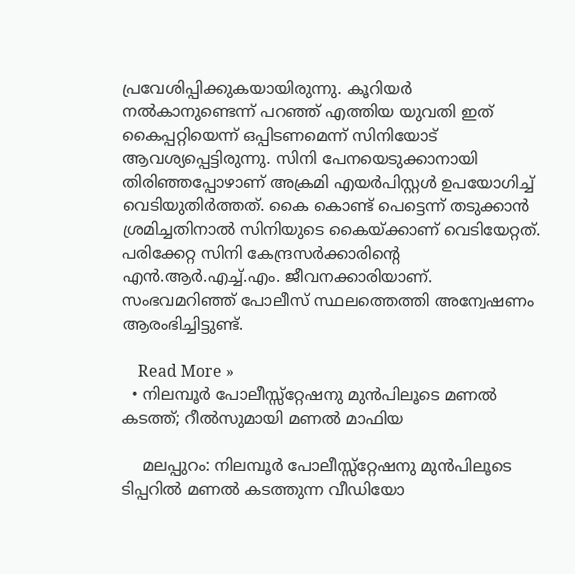പ്രവേശിപ്പിക്കുകയായിരുന്നു. കൂറിയര്‍ നല്‍കാനുണ്ടെന്ന് പറഞ്ഞ് എത്തിയ യുവതി ഇത് കൈപ്പറ്റിയെന്ന് ഒപ്പിടണമെന്ന് സിനിയോട് ആവശ്യപ്പെട്ടിരുന്നു. സിനി പേനയെടുക്കാനായി തിരിഞ്ഞപ്പോഴാണ് അക്രമി എയര്‍പിസ്റ്റള്‍ ഉപയോഗിച്ച് വെടിയുതിര്‍ത്തത്. കൈ കൊണ്ട് പെട്ടെന്ന് തടുക്കാന്‍ ശ്രമിച്ചതിനാല്‍ സിനിയുടെ കൈയ്ക്കാണ് വെടിയേറ്റത്. പരിക്കേറ്റ സിനി കേന്ദ്രസര്‍ക്കാരിന്റെ എന്‍.ആര്‍.എച്ച്.എം. ജീവനക്കാരിയാണ്. സംഭവമറിഞ്ഞ് പോലീസ് സ്ഥലത്തെത്തി അന്വേഷണം ആരംഭിച്ചിട്ടുണ്ട്.

    Read More »
  • നിലമ്പൂര്‍ പോലീസ്സ്റ്റേഷനു മുന്‍പിലൂടെ മണല്‍ കടത്ത്; റീല്‍സുമായി മണല്‍ മാഫിയ

    മലപ്പുറം: നിലമ്പൂര്‍ പോലീസ്സ്റ്റേഷനു മുന്‍പിലൂടെ ടിപ്പറില്‍ മണല്‍ കടത്തുന്ന വീഡിയോ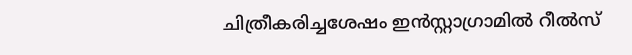ചിത്രീകരിച്ചശേഷം ഇന്‍സ്റ്റാഗ്രാമില്‍ റീല്‍സ്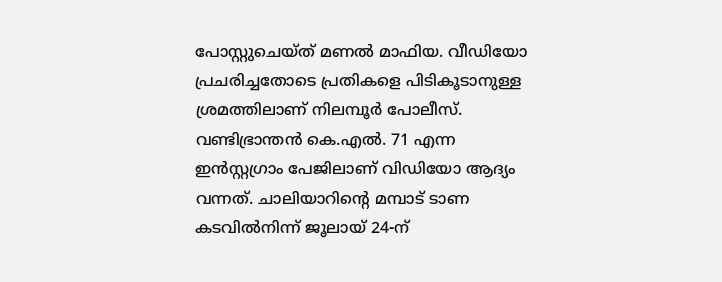പോസ്റ്റുചെയ്ത് മണല്‍ മാഫിയ. വീഡിയോ പ്രചരിച്ചതോടെ പ്രതികളെ പിടികൂടാനുള്ള ശ്രമത്തിലാണ് നിലമ്പൂര്‍ പോലീസ്. വണ്ടിഭ്രാന്തന്‍ കെ.എല്‍. 71 എന്ന ഇന്‍സ്റ്റഗ്രാം പേജിലാണ് വിഡിയോ ആദ്യം വന്നത്. ചാലിയാറിന്റെ മമ്പാട് ടാണ കടവില്‍നിന്ന് ജൂലായ് 24-ന്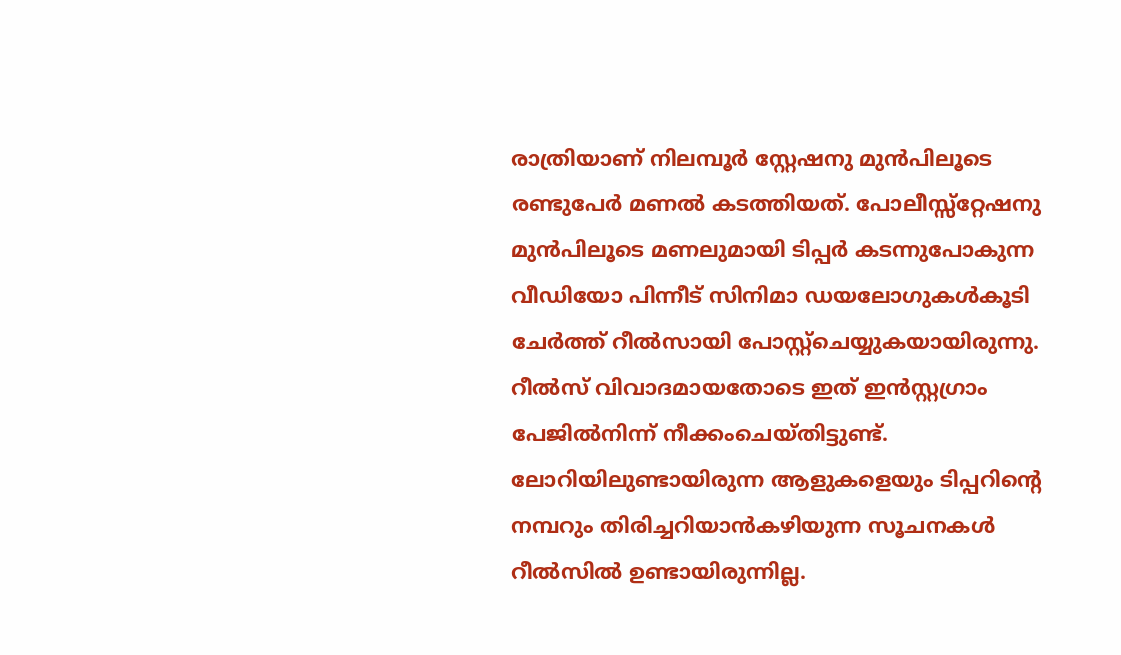രാത്രിയാണ് നിലമ്പൂര്‍ സ്റ്റേഷനു മുന്‍പിലൂടെ രണ്ടുപേര്‍ മണല്‍ കടത്തിയത്. പോലീസ്സ്റ്റേഷനു മുന്‍പിലൂടെ മണലുമായി ടിപ്പര്‍ കടന്നുപോകുന്ന വീഡിയോ പിന്നീട് സിനിമാ ഡയലോഗുകള്‍കൂടി ചേര്‍ത്ത് റീല്‍സായി പോസ്റ്റ്‌ചെയ്യുകയായിരുന്നു. റീല്‍സ് വിവാദമായതോടെ ഇത് ഇന്‍സ്റ്റഗ്രാം പേജില്‍നിന്ന് നീക്കംചെയ്തിട്ടുണ്ട്. ലോറിയിലുണ്ടായിരുന്ന ആളുകളെയും ടിപ്പറിന്റെ നമ്പറും തിരിച്ചറിയാന്‍കഴിയുന്ന സൂചനകള്‍ റീല്‍സില്‍ ഉണ്ടായിരുന്നില്ല.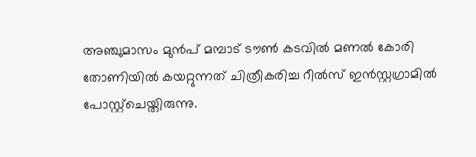അഞ്ചുമാസം മുന്‍പ് മമ്പാട് ടൗണ്‍ കടവില്‍ മണല്‍ കോരി തോണിയില്‍ കയറ്റുന്നത് ചിത്രീകരിച്ച റീല്‍സ് ഇന്‍സ്റ്റഗ്രാമില്‍ പോസ്റ്റ്‌ചെയ്തിരുന്നു.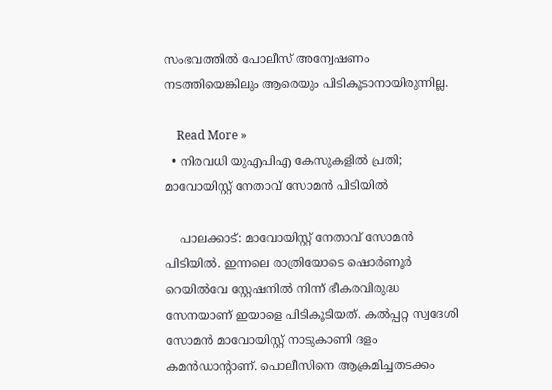സംഭവത്തില്‍ പോലീസ് അന്വേഷണം നടത്തിയെങ്കിലും ആരെയും പിടികൂടാനായിരുന്നില്ല.

    Read More »
  • നിരവധി യുഎപിഎ കേസുകളില്‍ പ്രതി; മാവോയിസ്റ്റ് നേതാവ് സോമന്‍ പിടിയില്‍

    പാലക്കാട്: മാവോയിസ്റ്റ് നേതാവ് സോമന്‍ പിടിയില്‍. ഇന്നലെ രാത്രിയോടെ ഷൊര്‍ണൂര്‍ റെയില്‍വേ സ്റ്റേഷനില്‍ നിന്ന് ഭീകരവിരുദ്ധ സേനയാണ് ഇയാളെ പിടികൂടിയത്. കല്‍പ്പറ്റ സ്വദേശി സോമന്‍ മാവോയിസ്റ്റ് നാടുകാണി ദളം കമന്‍ഡാന്റാണ്. പൊലീസിനെ ആക്രമിച്ചതടക്കം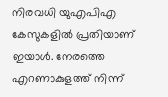നിരവധി യുഎപിഎ കേസുകളില്‍ പ്രതിയാണ് ഇയാള്‍. നേരത്തെ എറണാകുളത്ത് നിന്ന്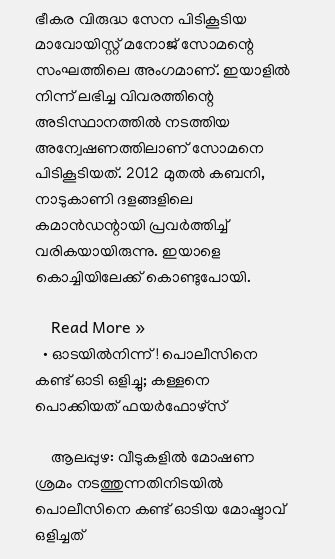ഭീകര വിരുദ്ധ സേന പിടികൂടിയ മാവോയിസ്റ്റ് മനോജ് സോമന്റെ സംഘത്തിലെ അംഗമാണ്. ഇയാളില്‍ നിന്ന് ലഭിച്ച വിവരത്തിന്റെ അടിസ്ഥാനത്തില്‍ നടത്തിയ അന്വേഷണത്തിലാണ് സോമനെ പിടികൂടിയത്. 2012 മുതല്‍ കബനി, നാടുകാണി ദളങ്ങളിലെ കമാന്‍ഡന്റായി പ്രവര്‍ത്തിച്ച് വരികയായിരുന്നു. ഇയാളെ കൊച്ചിയിലേക്ക് കൊണ്ടുപോയി.

    Read More »
  • ഓടയില്‍നിന്ന്! പൊലീസിനെ കണ്ട് ഓടി ഒളിച്ചു; കള്ളനെ പൊക്കിയത് ഫയര്‍ഫോഴ്സ്

    ആലപ്പുഴ: വീടുകളില്‍ മോഷണ ശ്രമം നടത്തുന്നതിനിടയില്‍ പൊലീസിനെ കണ്ട് ഓടിയ മോഷ്ടാവ് ഒളിച്ചത്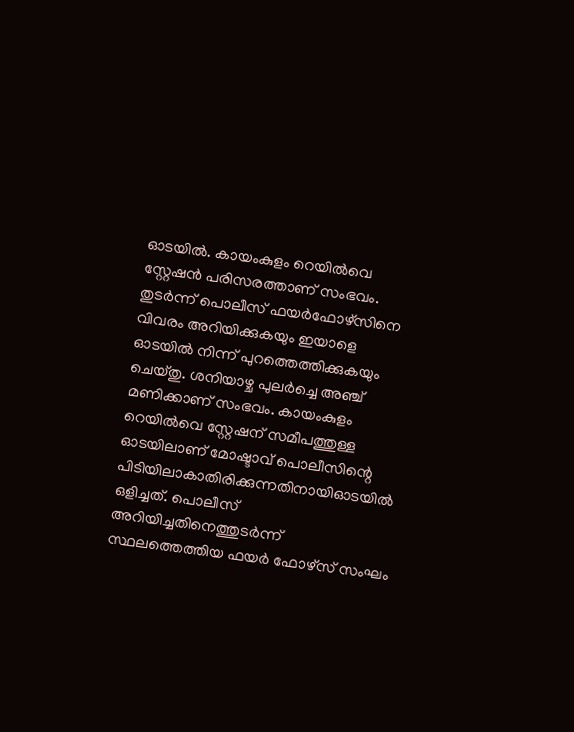ഓടയില്‍. കായംകുളം റെയില്‍വെ സ്റ്റേഷന്‍ പരിസരത്താണ് സംഭവം. തുടര്‍ന്ന് പൊലീസ് ഫയര്‍ഫോഴ്സിനെ വിവരം അറിയിക്കുകയും ഇയാളെ ഓടയില്‍ നിന്ന് പുറത്തെത്തിക്കുകയും ചെയ്തു. ശനിയാഴ്ച പുലര്‍ച്ചെ അഞ്ച് മണിക്കാണ് സംഭവം. കായംകുളം റെയില്‍വെ സ്റ്റേഷന് സമീപത്തുള്ള ഓടയിലാണ് മോഷ്ടാവ് പൊലീസിന്റെ പിടിയിലാകാതിരിക്കുന്നതിനായിഓടയില്‍ ഒളിച്ചത്. പൊലീസ് അറിയിച്ചതിനെത്തുടര്‍ന്ന് സ്ഥലത്തെത്തിയ ഫയര്‍ ഫോഴ്സ് സംഘം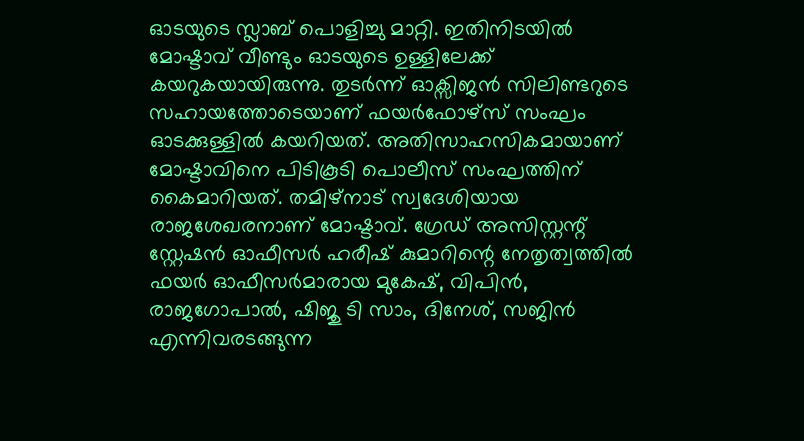ഓടയുടെ സ്ലാബ് പൊളിച്ചു മാറ്റി. ഇതിനിടയില്‍ മോഷ്ടാവ് വീണ്ടും ഓടയുടെ ഉള്ളിലേക്ക് കയറുകയായിരുന്നു. തുടര്‍ന്ന് ഓക്സിജന്‍ സിലിണ്ടറുടെ സഹായത്തോടെയാണ് ഫയര്‍ഫോഴ്സ് സംഘം ഓടക്കുള്ളില്‍ കയറിയത്. അതിസാഹസികമായാണ് മോഷ്ടാവിനെ പിടികൂടി പൊലീസ് സംഘത്തിന് കൈമാറിയത്. തമിഴ്നാട് സ്വദേശിയായ രാജശേഖരനാണ് മോഷ്ടാവ്. ഗ്രേഡ് അസിസ്റ്റന്റ് സ്റ്റേഷന്‍ ഓഫീസര്‍ ഹരീഷ് കുമാറിന്റെ നേതൃത്വത്തില്‍ ഫയര്‍ ഓഫീസര്‍മാരായ മുകേഷ്, വിപിന്‍, രാജഗോപാല്‍, ഷിജു ടി സാം, ദിനേശ്, സജിന്‍ എന്നിവരടങ്ങുന്ന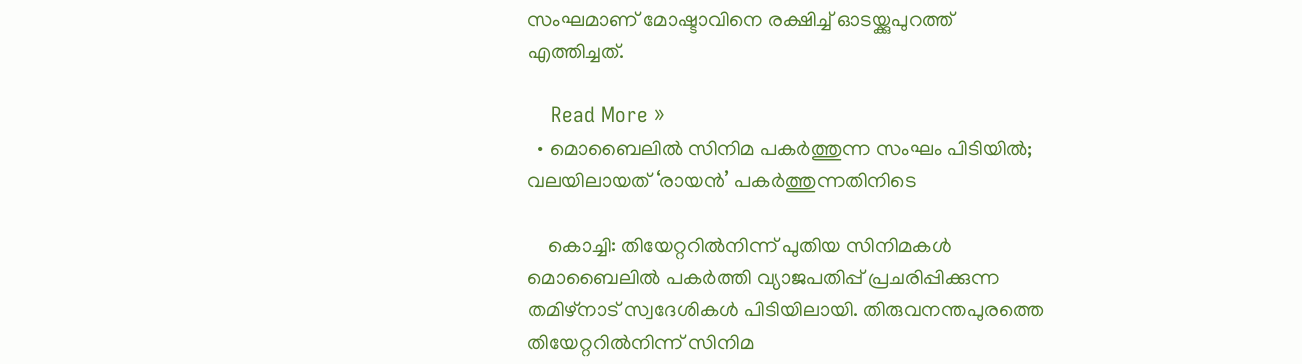സംഘമാണ് മോഷ്ടാവിനെ രക്ഷിച്ച് ഓടയ്ക്കുപുറത്ത് എത്തിച്ചത്.

    Read More »
  • മൊബൈലില്‍ സിനിമ പകര്‍ത്തുന്ന സംഘം പിടിയില്‍; വലയിലായത് ‘രായന്‍’ പകര്‍ത്തുന്നതിനിടെ

    കൊച്ചി: തിയേറ്ററില്‍നിന്ന് പുതിയ സിനിമകള്‍ മൊബൈലില്‍ പകര്‍ത്തി വ്യാജപതിപ്പ് പ്രചരിപ്പിക്കുന്ന തമിഴ്നാട് സ്വദേശികള്‍ പിടിയിലായി. തിരുവനന്തപുരത്തെ തിയേറ്ററില്‍നിന്ന് സിനിമ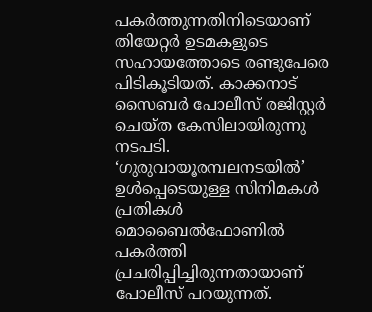പകര്‍ത്തുന്നതിനിടെയാണ് തിയേറ്റര്‍ ഉടമകളുടെ സഹായത്തോടെ രണ്ടുപേരെ പിടികൂടിയത്. കാക്കനാട് സൈബര്‍ പോലീസ് രജിസ്റ്റര്‍ ചെയ്ത കേസിലായിരുന്നു നടപടി. ‘ഗുരുവായൂരമ്പലനടയില്‍’ ഉള്‍പ്പെടെയുള്ള സിനിമകള്‍ പ്രതികള്‍ മൊബൈല്‍ഫോണില്‍ പകര്‍ത്തി പ്രചരിപ്പിച്ചിരുന്നതായാണ് പോലീസ് പറയുന്നത്.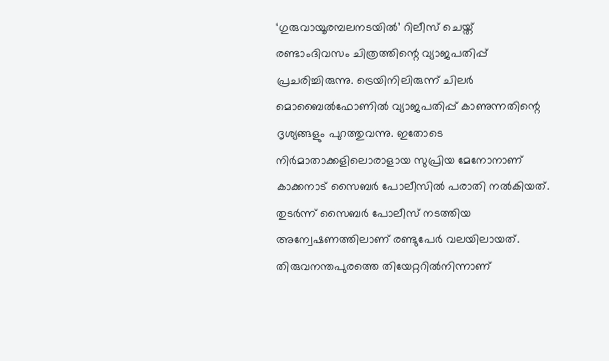‘ഗുരുവായൂരമ്പലനടയില്‍’ റിലീസ് ചെയ്ത് രണ്ടാംദിവസം ചിത്രത്തിന്റെ വ്യാജപതിപ്പ് പ്രചരിച്ചിരുന്നു. ട്രെയിനിലിരുന്ന് ചിലര്‍ മൊബൈല്‍ഫോണില്‍ വ്യാജപതിപ്പ് കാണുന്നതിന്റെ ദൃശ്യങ്ങളും പുറത്തുവന്നു. ഇതോടെ നിര്‍മാതാക്കളിലൊരാളായ സുപ്രിയ മേനോനാണ് കാക്കനാട് സൈബര്‍ പോലീസില്‍ പരാതി നല്‍കിയത്. തുടര്‍ന്ന് സൈബര്‍ പോലീസ് നടത്തിയ അന്വേഷണത്തിലാണ് രണ്ടുപേര്‍ വലയിലായത്. തിരുവനന്തപുരത്തെ തിയേറ്ററില്‍നിന്നാണ്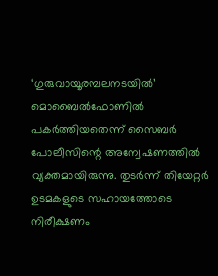‘ഗുരുവായൂരമ്പലനടയില്‍’ മൊബൈല്‍ഫോണില്‍ പകര്‍ത്തിയതെന്ന് സൈബര്‍ പോലീസിന്റെ അന്വേഷണത്തില്‍ വ്യക്തമായിരുന്നു. തുടര്‍ന്ന് തിയേറ്റര്‍ ഉടമകളുടെ സഹായത്തോടെ നിരീക്ഷണം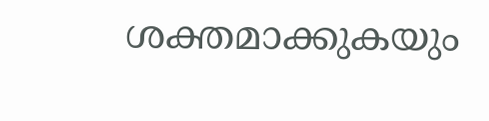ശക്തമാക്കുകയും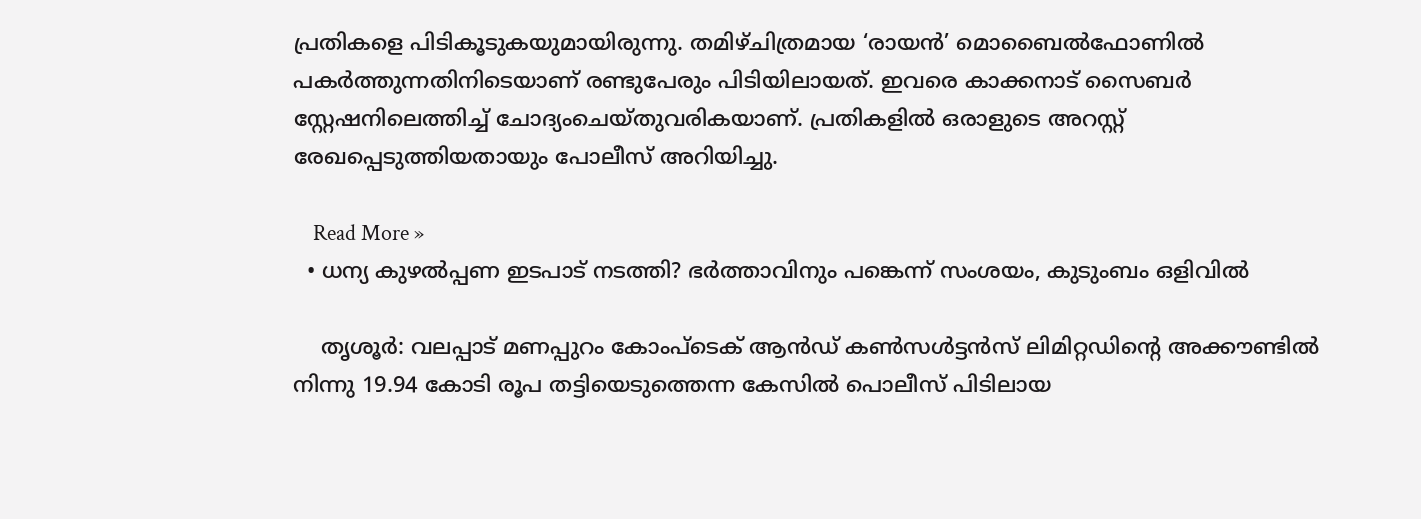പ്രതികളെ പിടികൂടുകയുമായിരുന്നു. തമിഴ്ചിത്രമായ ‘രായന്‍’ മൊബൈല്‍ഫോണില്‍ പകര്‍ത്തുന്നതിനിടെയാണ് രണ്ടുപേരും പിടിയിലായത്. ഇവരെ കാക്കനാട് സൈബര്‍ സ്റ്റേഷനിലെത്തിച്ച് ചോദ്യംചെയ്തുവരികയാണ്. പ്രതികളില്‍ ഒരാളുടെ അറസ്റ്റ് രേഖപ്പെടുത്തിയതായും പോലീസ് അറിയിച്ചു.

    Read More »
  • ധന്യ കുഴല്‍പ്പണ ഇടപാട് നടത്തി? ഭര്‍ത്താവിനും പങ്കെന്ന് സംശയം, കുടുംബം ഒളിവില്‍

    തൃശൂര്‍: വലപ്പാട് മണപ്പുറം കോംപ്‌ടെക് ആന്‍ഡ് കണ്‍സള്‍ട്ടന്‍സ് ലിമിറ്റഡിന്റെ അക്കൗണ്ടില്‍ നിന്നു 19.94 കോടി രൂപ തട്ടിയെടുത്തെന്ന കേസില്‍ പൊലീസ് പിടിലായ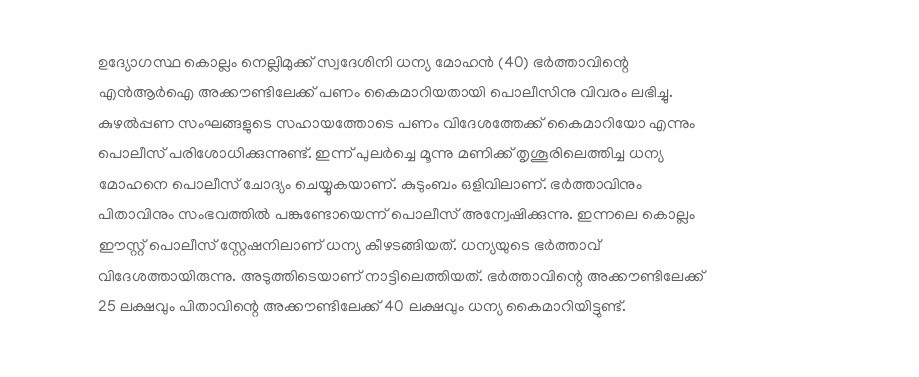ഉദ്യോഗസ്ഥ കൊല്ലം നെല്ലിമുക്ക് സ്വദേശിനി ധന്യ മോഹന്‍ (40) ഭര്‍ത്താവിന്റെ എന്‍ആര്‍ഐ അക്കൗണ്ടിലേക്ക് പണം കൈമാറിയതായി പൊലീസിനു വിവരം ലഭിച്ചു. കുഴല്‍പ്പണ സംഘങ്ങളുടെ സഹായത്തോടെ പണം വിദേശത്തേക്ക് കൈമാറിയോ എന്നും പൊലീസ് പരിശോധിക്കുന്നുണ്ട്. ഇന്ന് പുലര്‍ച്ചെ മൂന്നു മണിക്ക് തൃശൂരിലെത്തിച്ച ധന്യ മോഹനെ പൊലീസ് ചോദ്യം ചെയ്യുകയാണ്. കുടുംബം ഒളിവിലാണ്. ഭര്‍ത്താവിനും പിതാവിനും സംഭവത്തില്‍ പങ്കുണ്ടോയെന്ന് പൊലീസ് അന്വേഷിക്കുന്നു. ഇന്നലെ കൊല്ലം ഈസ്റ്റ് പൊലീസ് സ്റ്റേഷനിലാണ് ധന്യ കീഴടങ്ങിയത്. ധന്യയുടെ ഭര്‍ത്താവ് വിദേശത്തായിരുന്നു. അടുത്തിടെയാണ് നാട്ടിലെത്തിയത്. ഭര്‍ത്താവിന്റെ അക്കൗണ്ടിലേക്ക് 25 ലക്ഷവും പിതാവിന്റെ അക്കൗണ്ടിലേക്ക് 40 ലക്ഷവും ധന്യ കൈമാറിയിട്ടുണ്ട്.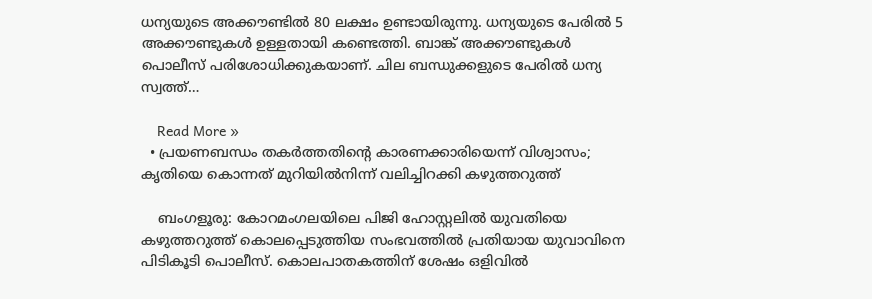ധന്യയുടെ അക്കൗണ്ടില്‍ 80 ലക്ഷം ഉണ്ടായിരുന്നു. ധന്യയുടെ പേരില്‍ 5 അക്കൗണ്ടുകള്‍ ഉള്ളതായി കണ്ടെത്തി. ബാങ്ക് അക്കൗണ്ടുകള്‍ പൊലീസ് പരിശോധിക്കുകയാണ്. ചില ബന്ധുക്കളുടെ പേരില്‍ ധന്യ സ്വത്ത്…

    Read More »
  • പ്രയണബന്ധം തകര്‍ത്തതിന്റെ കാരണക്കാരിയെന്ന് വിശ്വാസം; കൃതിയെ കൊന്നത് മുറിയില്‍നിന്ന് വലിച്ചിറക്കി കഴുത്തറുത്ത്

    ബംഗളൂരു: കോറമംഗലയിലെ പിജി ഹോസ്റ്റലില്‍ യുവതിയെ കഴുത്തറുത്ത് കൊലപ്പെടുത്തിയ സംഭവത്തില്‍ പ്രതിയായ യുവാവിനെ പിടികൂടി പൊലീസ്. കൊലപാതകത്തിന് ശേഷം ഒളിവില്‍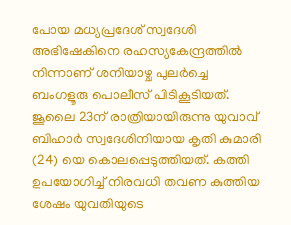പോയ മധ്യപ്രദേശ് സ്വദേശി അഭിഷേകിനെ രഹസ്യകേന്ദ്രത്തില്‍ നിന്നാണ് ശനിയാഴ്ച പുലര്‍ച്ചെ ബംഗളൂരു പൊലീസ് പിടികൂടിയത്. ജൂലൈ 23ന് രാത്രിയായിരുന്നു യുവാവ് ബിഹാര്‍ സ്വദേശിനിയായ കൃതി കുമാരി (24) യെ കൊലപ്പെടുത്തിയത്. കത്തി ഉപയോഗിച്ച് നിരവധി തവണ കുത്തിയ ശേഷം യുവതിയുടെ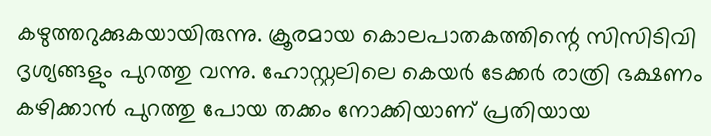കഴുത്തറുക്കുകയായിരുന്നു. ക്രൂരമായ കൊലപാതകത്തിന്റെ സിസിടിവി ദൃശ്യങ്ങളും പുറത്തു വന്നു. ഹോസ്റ്റലിലെ കെയര്‍ ടേക്കര്‍ രാത്രി ഭക്ഷണം കഴിക്കാന്‍ പുറത്തു പോയ തക്കം നോക്കിയാണ് പ്രതിയായ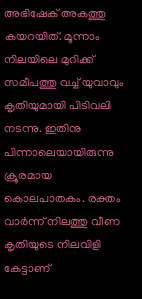അഭിഷേക് അകത്തു കയറയിത്. മൂന്നാം നിലയിലെ മുറിക്ക് സമീപത്തു വച്ച് യുവാവും കൃതിയുമായി പിടിവലി നടന്നു. ഇതിനു പിന്നാലെയായിരുന്നു ക്രൂരമായ കൊലപാതകം. രക്തം വാര്‍ന്ന് നിലത്തു വീണ കൃതിയുടെ നിലവിളി കേട്ടാണ്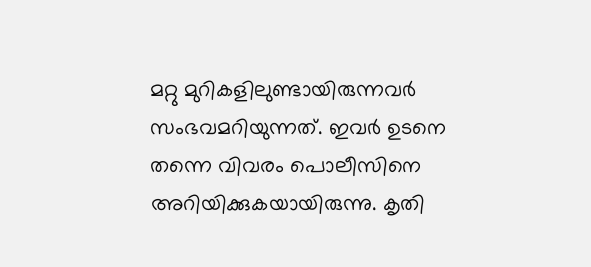മറ്റു മുറികളിലുണ്ടായിരുന്നവര്‍ സംഭവമറിയുന്നത്. ഇവര്‍ ഉടനെ തന്നെ വിവരം പൊലീസിനെ അറിയിക്കുകയായിരുന്നു. കൃതി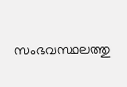സംഭവസ്ഥലത്തു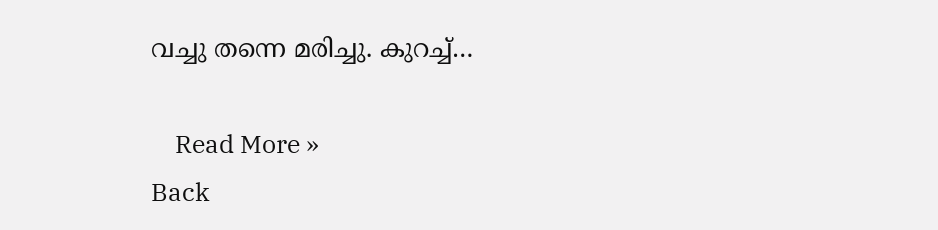വച്ചു തന്നെ മരിച്ചു. കുറച്ച്…

    Read More »
Back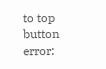to top button
error: